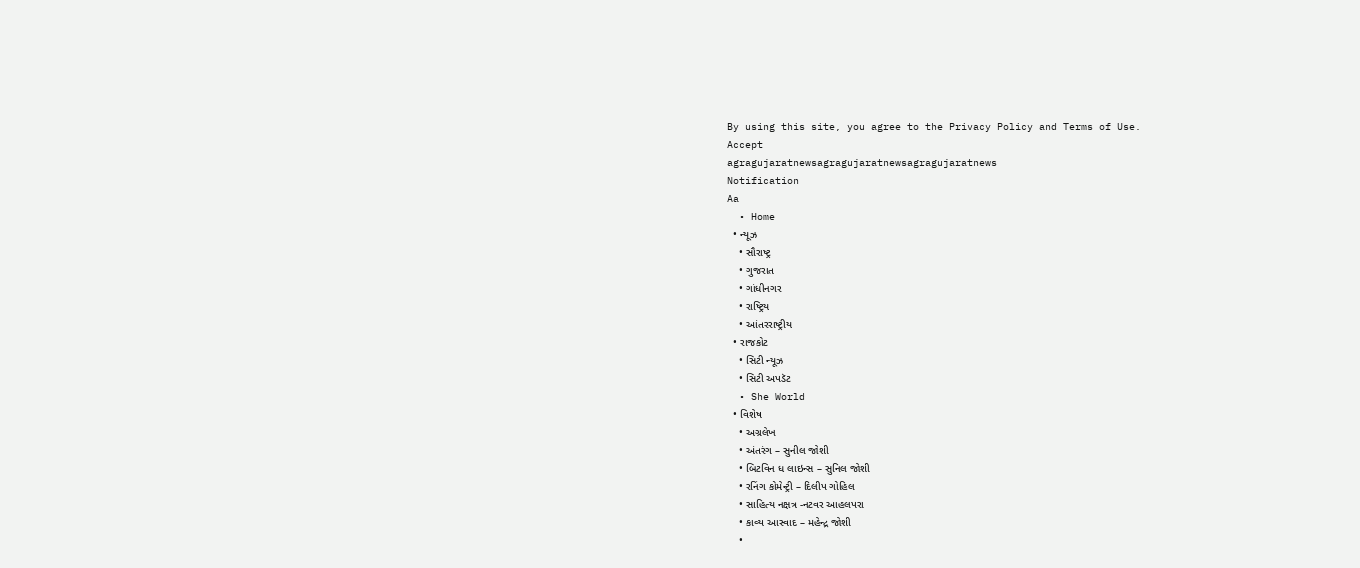By using this site, you agree to the Privacy Policy and Terms of Use.
Accept
agragujaratnewsagragujaratnewsagragujaratnews
Notification
Aa
  • Home
  • ન્યૂઝ
    • સૌરાષ્ટ્ર
    • ગુજરાત
    • ગાંધીનગર
    • રાષ્ટ્રિય
    • આંતરરાષ્ટ્રીય
  • રાજકોટ
    • સિટી ન્યૂઝ
    • સિટી અપડૅટ
  • She World
  • વિશેષ
    • અગ્રલેખ
    • અંતરંગ – સુનીલ જોશી
    • બિટવિન ધ લાઇન્સ – સુનિલ જોશી
    • રનિંગ કોમેન્ટ્રી – દિલીપ ગોહિલ
    • સાહિત્ય નક્ષત્ર -નટવર આહલપરા
    • કાવ્ય આસ્વાદ – મહેન્દ્ર જોશી
    •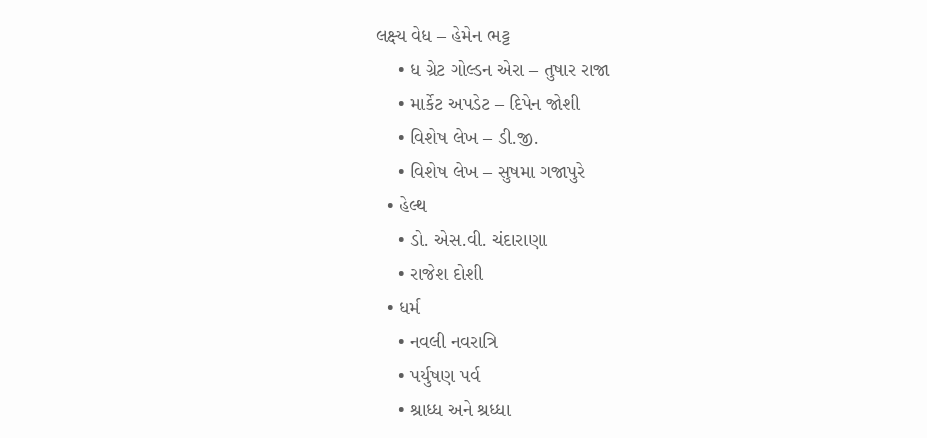લક્ષ્ય વેધ – હેમેન ભટ્ટ
    • ધ ગ્રેટ ગોલ્ડન એરા – તુષાર રાજા
    • માર્કેટ અપડેટ – દિપેન જોશી
    • વિશેષ લેખ – ડી.જી.
    • વિશેષ લેખ – સુષમા ગજાપુરે
  • હેલ્થ
    • ડો. એસ.વી. ચંદારાણા
    • રાજેશ દોશી
  • ધર્મ
    • નવલી નવરાત્રિ
    • પર્યુષણ પર્વ
    • શ્રાધ્ધ અને શ્રધ્ધા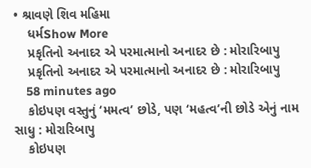• શ્રાવણે શિવ મહિમા
    ધર્મShow More
    પ્રકૃતિનો અનાદર એ પરમાત્માનો અનાદર છે : મોરારિબાપુ
    પ્રકૃતિનો અનાદર એ પરમાત્માનો અનાદર છે : મોરારિબાપુ
    58 minutes ago
    કોઇપણ વસ્તુનું ‘મમત્વ’ છોડે, પણ ‘મહત્વ’ની છોડે એનું નામ સાધુ : મોરારિબાપુ
    કોઇપણ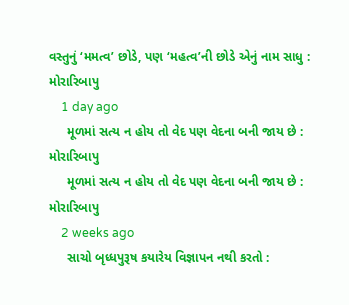વસ્તુનું ‘મમત્વ’ છોડે, પણ ‘મહત્વ’ની છોડે એનું નામ સાધુ : મોરારિબાપુ
    1 day ago
     મૂળમાં સત્ય ન હોય તો વેદ પણ વેદના બની જાય છે : મોરારિબાપુ
     મૂળમાં સત્ય ન હોય તો વેદ પણ વેદના બની જાય છે : મોરારિબાપુ
    2 weeks ago
     સાચો બૃધ્ધપુરૂષ કયારેય વિજ્ઞાપન નથી કરતો :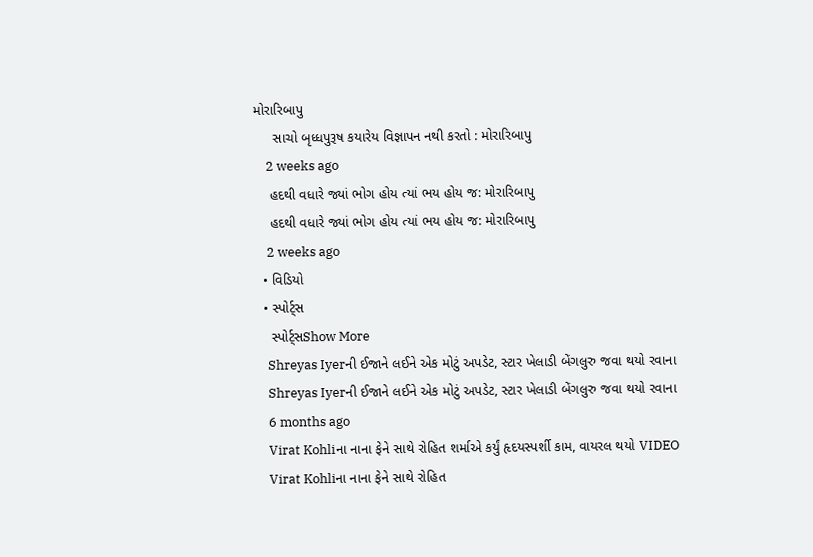મોરારિબાપુ
     સાચો બૃધ્ધપુરૂષ કયારેય વિજ્ઞાપન નથી કરતો : મોરારિબાપુ
    2 weeks ago
    હદથી વધારે જ્યાં ભોગ હોય ત્યાં ભય હોય જ: મોરારિબાપુ
    હદથી વધારે જ્યાં ભોગ હોય ત્યાં ભય હોય જ: મોરારિબાપુ
    2 weeks ago
  • વિડિયો
  • સ્પોર્ટ્સ
    સ્પોર્ટ્સShow More
    Shreyas Iyerની ઈજાને લઈને એક મોટું અપડેટ, સ્ટાર ખેલાડી બેંગલુરુ જવા થયો રવાના
    Shreyas Iyerની ઈજાને લઈને એક મોટું અપડેટ, સ્ટાર ખેલાડી બેંગલુરુ જવા થયો રવાના
    6 months ago
    Virat Kohliના નાના ફેને સાથે રોહિત શર્માએ કર્યું હૃદયસ્પર્શી કામ, વાયરલ થયો VIDEO
    Virat Kohliના નાના ફેને સાથે રોહિત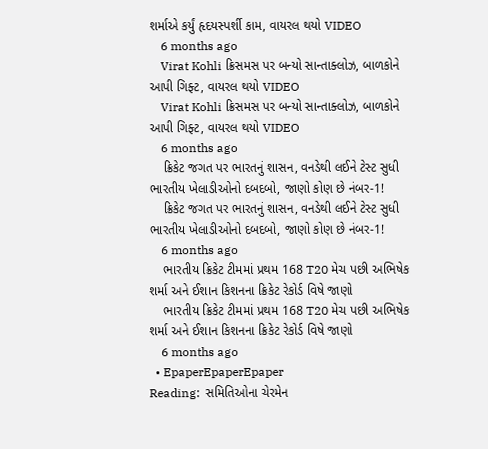શર્માએ કર્યું હૃદયસ્પર્શી કામ, વાયરલ થયો VIDEO
    6 months ago
    Virat Kohli ક્રિસમસ પર બન્યો સાન્તાક્લોઝ, બાળકોને આપી ગિફ્ટ, વાયરલ થયો VIDEO
    Virat Kohli ક્રિસમસ પર બન્યો સાન્તાક્લોઝ, બાળકોને આપી ગિફ્ટ, વાયરલ થયો VIDEO
    6 months ago
    ક્રિકેટ જગત પર ભારતનું શાસન, વનડેથી લઈને ટેસ્ટ સુધી ભારતીય ખેલાડીઓનો દબદબો, જાણો કોણ છે નંબર-1!
    ક્રિકેટ જગત પર ભારતનું શાસન, વનડેથી લઈને ટેસ્ટ સુધી ભારતીય ખેલાડીઓનો દબદબો, જાણો કોણ છે નંબર-1!
    6 months ago
    ભારતીય ક્રિકેટ ટીમમાં પ્રથમ 168 T20 મેચ પછી અભિષેક શર્મા અને ઈશાન કિશનના ક્રિકેટ રેકોર્ડ વિષે જાણો
    ભારતીય ક્રિકેટ ટીમમાં પ્રથમ 168 T20 મેચ પછી અભિષેક શર્મા અને ઈશાન કિશનના ક્રિકેટ રેકોર્ડ વિષે જાણો
    6 months ago
  • EpaperEpaperEpaper
Reading:  સમિતિઓના ચેરમેન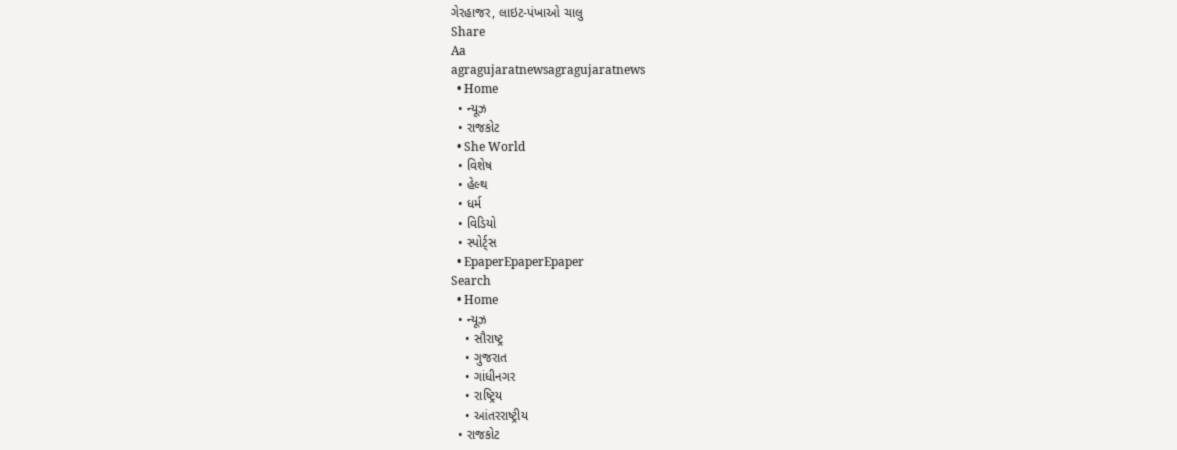ગેરહાજર, લાઇટ-પંખાઓ ચાલુ
Share
Aa
agragujaratnewsagragujaratnews
  • Home
  • ન્યૂઝ
  • રાજકોટ
  • She World
  • વિશેષ
  • હેલ્થ
  • ધર્મ
  • વિડિયો
  • સ્પોર્ટ્સ
  • EpaperEpaperEpaper
Search
  • Home
  • ન્યૂઝ
    • સૌરાષ્ટ્ર
    • ગુજરાત
    • ગાંધીનગર
    • રાષ્ટ્રિય
    • આંતરરાષ્ટ્રીય
  • રાજકોટ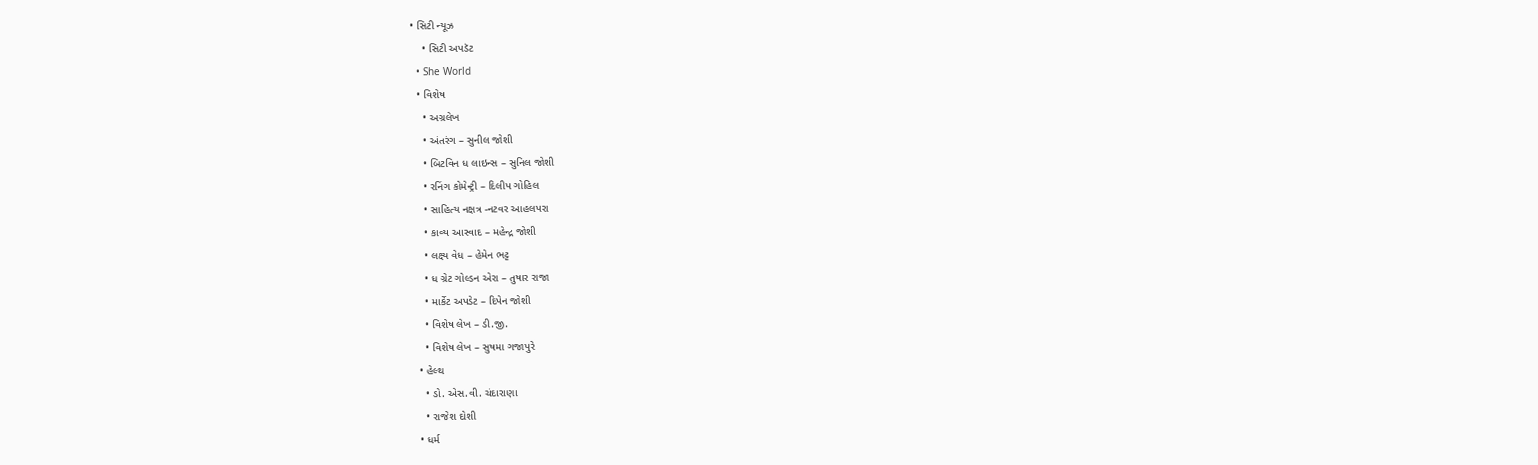• સિટી ન્યૂઝ
    • સિટી અપડૅટ
  • She World
  • વિશેષ
    • અગ્રલેખ
    • અંતરંગ – સુનીલ જોશી
    • બિટવિન ધ લાઇન્સ – સુનિલ જોશી
    • રનિંગ કોમેન્ટ્રી – દિલીપ ગોહિલ
    • સાહિત્ય નક્ષત્ર -નટવર આહલપરા
    • કાવ્ય આસ્વાદ – મહેન્દ્ર જોશી
    • લક્ષ્ય વેધ – હેમેન ભટ્ટ
    • ધ ગ્રેટ ગોલ્ડન એરા – તુષાર રાજા
    • માર્કેટ અપડેટ – દિપેન જોશી
    • વિશેષ લેખ – ડી.જી.
    • વિશેષ લેખ – સુષમા ગજાપુરે
  • હેલ્થ
    • ડો. એસ.વી. ચંદારાણા
    • રાજેશ દોશી
  • ધર્મ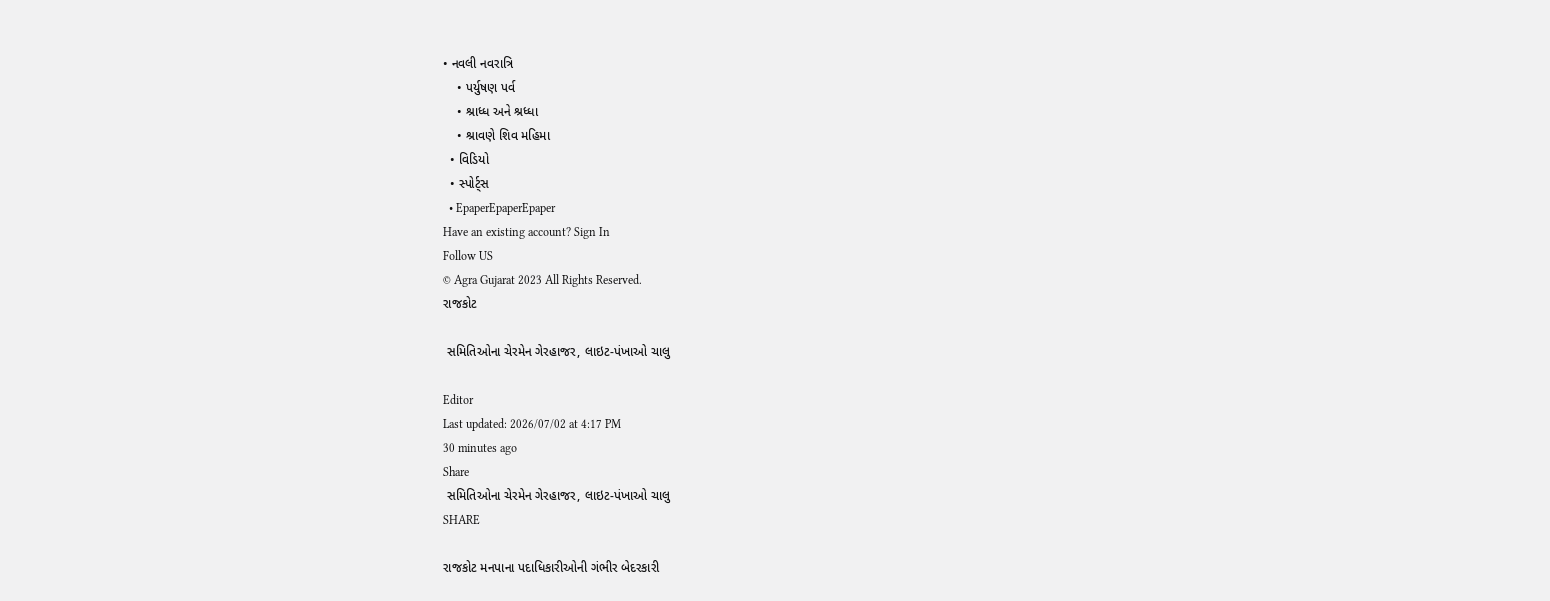• નવલી નવરાત્રિ
    • પર્યુષણ પર્વ
    • શ્રાધ્ધ અને શ્રધ્ધા
    • શ્રાવણે શિવ મહિમા
  • વિડિયો
  • સ્પોર્ટ્સ
  • EpaperEpaperEpaper
Have an existing account? Sign In
Follow US
© Agra Gujarat 2023 All Rights Reserved.
રાજકોટ

 સમિતિઓના ચેરમેન ગેરહાજર, લાઇટ-પંખાઓ ચાલુ

Editor
Last updated: 2026/07/02 at 4:17 PM
30 minutes ago
Share
 સમિતિઓના ચેરમેન ગેરહાજર, લાઇટ-પંખાઓ ચાલુ
SHARE

રાજકોટ મનપાના પદાધિકારીઓની ગંભીર બેદરકારી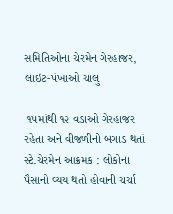સમિતિઓના ચેરમેન ગેરહાજર, લાઇટ-પંખાઓ ચાલુ

 ૧૫માંથી ૧૨ વડાઓ ગેરહાજર રહેતા અને વીજળીનો બગાડ થતાં સ્ટે.ચેરમેન આક્રમક : લોકોના પૈસાનો વ્યય થતો હોવાની ચર્ચા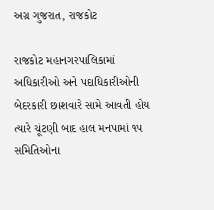અગ્ર ગુજરાત, રાજકોટ

રાજકોટ મહાનગરપાલિકામાં અધિકારીઓ અને પદાધિકારીઓની બેદરકારી છાશવારે સામે આવતી હોય ત્યારે ચૂંટણી બાદ હાલ મનપામાં ૧૫ સમિતિઓના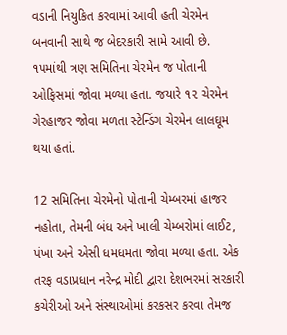વડાની નિયુકિત કરવામાં આવી હતી ચેરમેન બનવાની સાથે જ બેદરકારી સામે આવી છે. ૧૫માંથી ત્રણ સમિતિના ચેરમેન જ પોતાની ઓફિસમાં જોવા મળ્યા હતા. જયારે ૧૨ ચેરમેન ગેરહાજર જોવા મળતા સ્ટેન્ડિંગ ચેરમેન લાલઘૂમ થયા હતાં.

12 સમિતિના ચેરમેનો પોતાની ચેમ્બરમાં હાજર નહોતા, તેમની બંધ અને ખાલી ચેમ્બરોમાં લાઈટ, પંખા અને એસી ધમધમતા જોવા મળ્યા હતા. એક તરફ વડાપ્રધાન નરેન્દ્ર મોદી દ્વારા દેશભરમાં સરકારી કચેરીઓ અને સંસ્થાઓમાં કરકસર કરવા તેમજ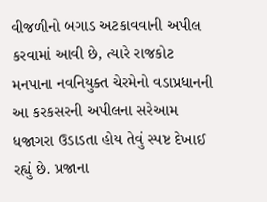વીજળીનો બગાડ અટકાવવાની અપીલ કરવામાં આવી છે, ત્યારે રાજકોટ મનપાના નવનિયુક્ત ચેરમેનો વડાપ્રધાનની આ કરકસરની અપીલના સરેઆમ ધજાગરા ઉડાડતા હોય તેવું સ્પષ્ટ દેખાઈ રહ્યું છે. પ્રજાના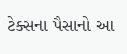ટેક્સના પૈસાનો આ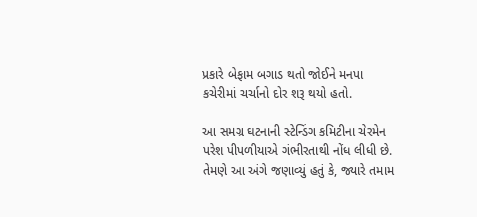પ્રકારે બેફામ બગાડ થતો જોઈને મનપા કચેરીમાં ચર્ચાનો દોર શરૂ થયો હતો.

આ સમગ્ર ઘટનાની સ્ટેન્ડિંગ કમિટીના ચેરમેન પરેશ પીપળીયાએ ગંભીરતાથી નોંધ લીધી છે. તેમણે આ અંગે જણાવ્યું હતું કે, જ્યારે તમામ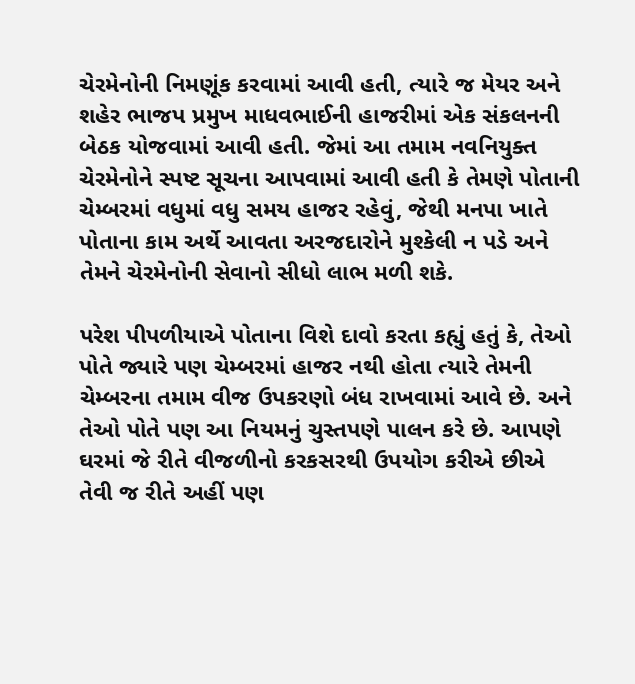ચેરમેનોની નિમણૂંક કરવામાં આવી હતી, ત્યારે જ મેયર અને શહેર ભાજપ પ્રમુખ માધવભાઈની હાજરીમાં એક સંકલનની બેઠક યોજવામાં આવી હતી. જેમાં આ તમામ નવનિયુક્ત ચેરમેનોને સ્પષ્ટ સૂચના આપવામાં આવી હતી કે તેમણે પોતાની ચેમ્બરમાં વધુમાં વધુ સમય હાજર રહેવું, જેથી મનપા ખાતે પોતાના કામ અર્થે આવતા અરજદારોને મુશ્કેલી ન પડે અને તેમને ચેરમેનોની સેવાનો સીધો લાભ મળી શકે.

પરેશ પીપળીયાએ પોતાના વિશે દાવો કરતા કહ્યું હતું કે, તેઓ પોતે જ્યારે પણ ચેમ્બરમાં હાજર નથી હોતા ત્યારે તેમની ચેમ્બરના તમામ વીજ ઉપકરણો બંધ રાખવામાં આવે છે. અને તેઓ પોતે પણ આ નિયમનું ચુસ્તપણે પાલન કરે છે. આપણે ઘરમાં જે રીતે વીજળીનો કરકસરથી ઉપયોગ કરીએ છીએ તેવી જ રીતે અહીં પણ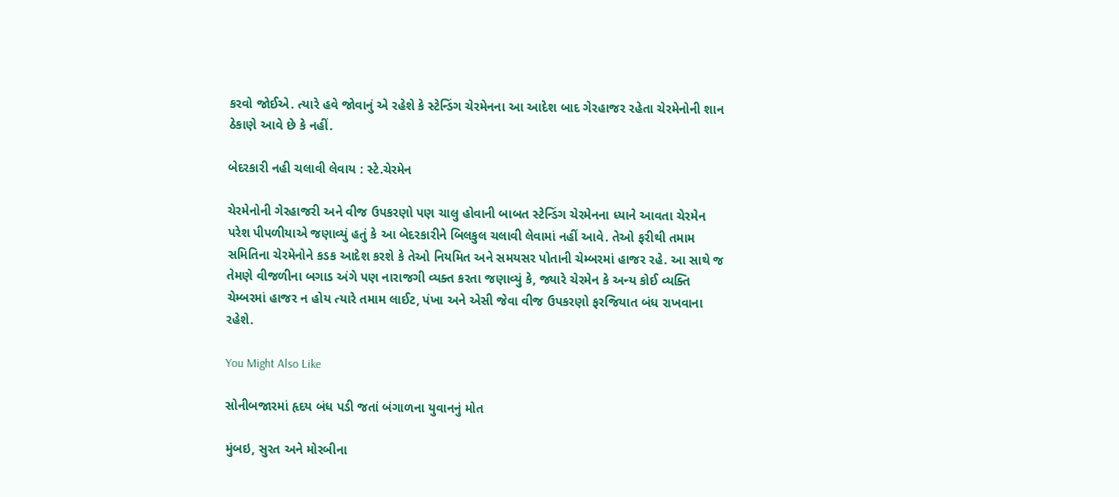કરવો જોઈએ. ત્યારે હવે જોવાનું એ રહેશે કે સ્ટેન્ડિંગ ચેરમેનના આ આદેશ બાદ ગેરહાજર રહેતા ચેરમેનોની શાન ઠેકાણે આવે છે કે નહીં.

બેદરકારી નહી ચલાવી લેવાય : સ્ટે.ચેરમેન

ચેરમેનોની ગેરહાજરી અને વીજ ઉપકરણો પણ ચાલુ હોવાની બાબત સ્ટેન્ડિંગ ચેરમેનના ધ્યાને આવતા ચેરમેન પરેશ પીપળીયાએ જણાવ્યું હતું કે આ બેદરકારીને બિલકુલ ચલાવી લેવામાં નહીં આવે. તેઓ ફરીથી તમામ સમિતિના ચેરમેનોને કડક આદેશ કરશે કે તેઓ નિયમિત અને સમયસર પોતાની ચેમ્બરમાં હાજર રહે. આ સાથે જ તેમણે વીજળીના બગાડ અંગે પણ નારાજગી વ્યક્ત કરતા જણાવ્યું કે, જ્યારે ચેરમેન કે અન્ય કોઈ વ્યક્તિ ચેમ્બરમાં હાજર ન હોય ત્યારે તમામ લાઈટ, પંખા અને એસી જેવા વીજ ઉપકરણો ફરજિયાત બંધ રાખવાના રહેશે.

You Might Also Like

સોનીબજારમાં હૃદય બંધ પડી જતાં બંગાળના યુવાનનું મોત

મુંબઇ, સુરત અને મોરબીના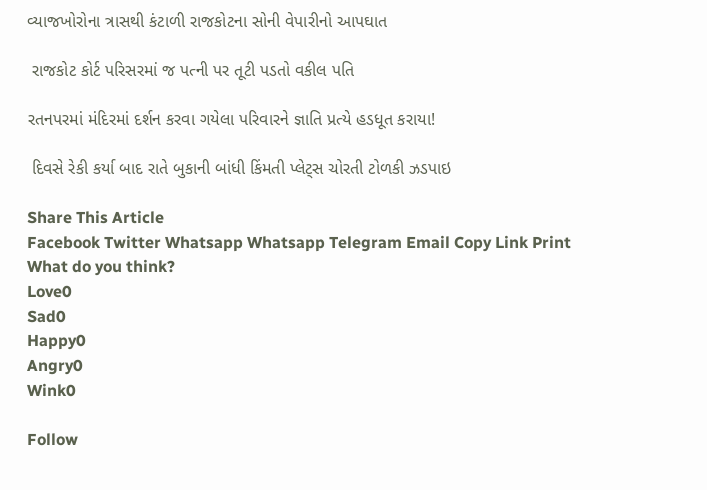વ્યાજખોરોના ત્રાસથી કંટાળી રાજકોટના સોની વેપારીનો આપઘાત

 રાજકોટ કોર્ટ પરિસરમાં જ પત્ની પર તૂટી પડતો વકીલ પતિ

રતનપરમાં મંદિરમાં દર્શન કરવા ગયેલા પરિવારને જ્ઞાતિ પ્રત્યે હડધૂત કરાયા!

 દિવસે રેકી કર્યા બાદ રાતે બુકાની બાંધી કિંમતી પ્‍લેટ્‍સ ચોરતી ટોળકી ઝડપાઇ

Share This Article
Facebook Twitter Whatsapp Whatsapp Telegram Email Copy Link Print
What do you think?
Love0
Sad0
Happy0
Angry0
Wink0

Follow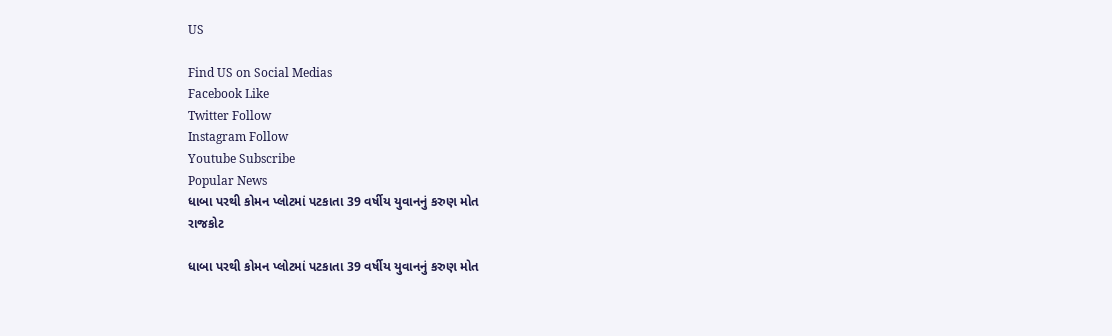US

Find US on Social Medias
Facebook Like
Twitter Follow
Instagram Follow
Youtube Subscribe
Popular News
ધાબા પરથી કોમન પ્લોટમાં પટકાતા 39 વર્ષીય યુવાનનું કરુણ મોત
રાજકોટ

ધાબા પરથી કોમન પ્લોટમાં પટકાતા 39 વર્ષીય યુવાનનું કરુણ મોત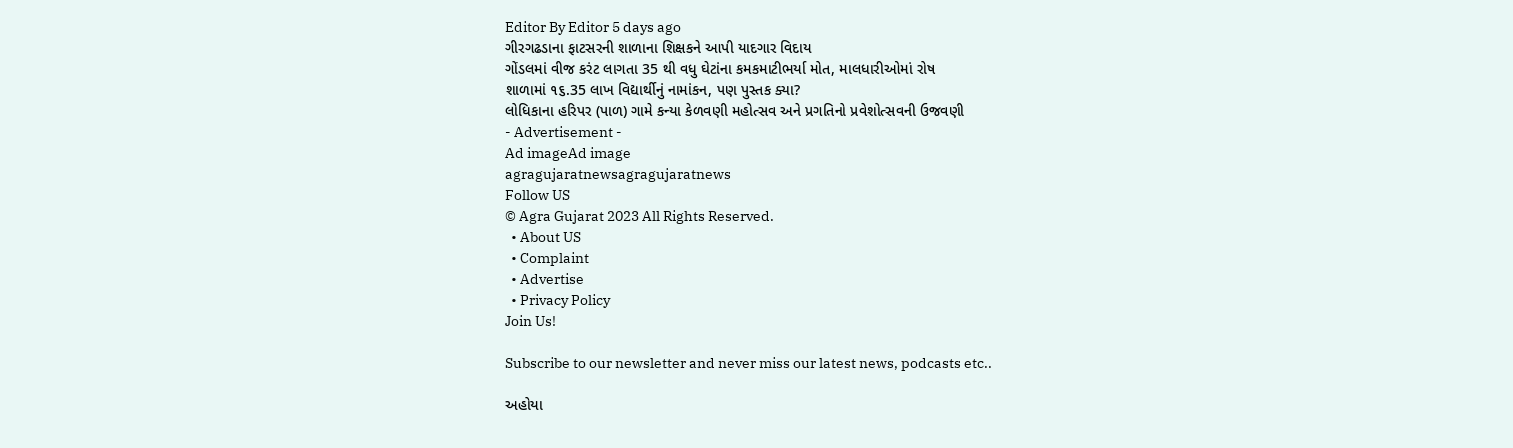Editor By Editor 5 days ago
ગીરગઢડાના ફાટસરની શાળાના શિક્ષકને આપી યાદગાર વિદાય
ગોંડલમાં વીજ કરંટ લાગતા 35 થી વધુ ઘેટાંના કમકમાટીભર્યા મોત, માલધારીઓમાં રોષ
શાળામાં ૧૬.35 લાખ વિદ્યાર્થીનું નામાંકન, પણ પુસ્તક ક્યા?
લોધિકાના હરિપર (પાળ) ગામે કન્યા કેળવણી મહોત્સવ અને પ્રગતિનો પ્રવેશોત્સવની ઉજવણી
- Advertisement -
Ad imageAd image
agragujaratnewsagragujaratnews
Follow US
© Agra Gujarat 2023 All Rights Reserved.
  • About US
  • Complaint
  • Advertise
  • Privacy Policy
Join Us!

Subscribe to our newsletter and never miss our latest news, podcasts etc..

અહોયા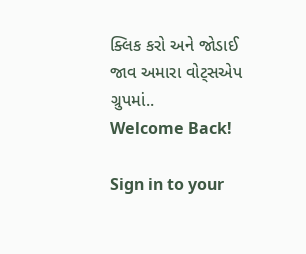ક્લિક કરો અને જોડાઈ જાવ અમારા વોટ્સએપ ગ્રુપમાં..
Welcome Back!

Sign in to your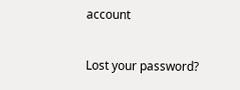account

Lost your password?